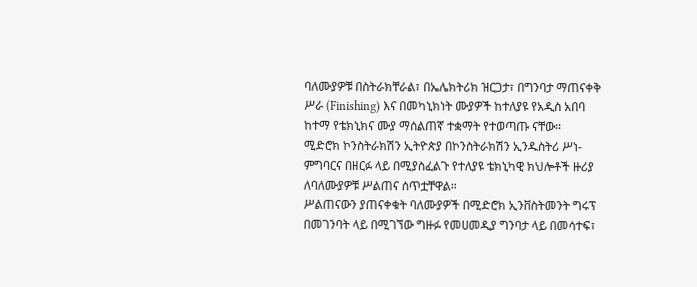ባለሙያዎቹ በስትራክቸራል፣ በኤሌክትሪክ ዝርጋታ፣ በግንባታ ማጠናቀቅ ሥራ (Finishing) እና በመካኒክነት ሙያዎች ከተለያዩ የአዲስ አበባ ከተማ የቴክኒክና ሙያ ማሰልጠኛ ተቋማት የተወጣጡ ናቸው።
ሚድሮክ ኮንስትራክሽን ኢትዮጵያ በኮንስትራክሽን ኢንዱስትሪ ሥነ-ምግባርና በዘርፉ ላይ በሚያስፈልጉ የተለያዩ ቴክኒካዊ ክህሎቶች ዙሪያ ለባለሙያዎቹ ሥልጠና ሰጥቷቸዋል።
ሥልጠናውን ያጠናቀቁት ባለሙያዎች በሚድሮክ ኢንቨስትመንት ግሩፕ በመገንባት ላይ በሚገኘው ግዙፉ የመሀመዲያ ግንባታ ላይ በመሳተፍ፣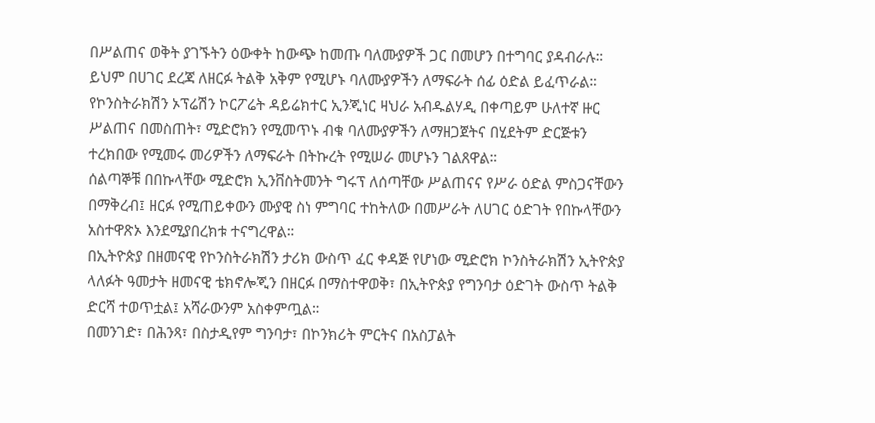በሥልጠና ወቅት ያገኙትን ዕውቀት ከውጭ ከመጡ ባለሙያዎች ጋር በመሆን በተግባር ያዳብራሉ።
ይህም በሀገር ደረጃ ለዘርፉ ትልቅ አቅም የሚሆኑ ባለሙያዎችን ለማፍራት ሰፊ ዕድል ይፈጥራል።
የኮንስትራክሽን ኦፕሬሽን ኮርፖሬት ዳይሬክተር ኢንጂነር ዛህራ አብዱልሃዲ በቀጣይም ሁለተኛ ዙር ሥልጠና በመስጠት፣ ሚድሮክን የሚመጥኑ ብቁ ባለሙያዎችን ለማዘጋጀትና በሂደትም ድርጅቱን ተረክበው የሚመሩ መሪዎችን ለማፍራት በትኩረት የሚሠራ መሆኑን ገልጸዋል።
ሰልጣኞቹ በበኩላቸው ሚድሮክ ኢንቨስትመንት ግሩፕ ለሰጣቸው ሥልጠናና የሥራ ዕድል ምስጋናቸውን በማቅረብ፤ ዘርፉ የሚጠይቀውን ሙያዊ ስነ ምግባር ተከትለው በመሥራት ለሀገር ዕድገት የበኩላቸውን አስተዋጽኦ እንደሚያበረክቱ ተናግረዋል።
በኢትዮጵያ በዘመናዊ የኮንስትራክሽን ታሪክ ውስጥ ፈር ቀዳጅ የሆነው ሚድሮክ ኮንስትራክሽን ኢትዮጵያ ላለፉት ዓመታት ዘመናዊ ቴክኖሎጂን በዘርፉ በማስተዋወቅ፣ በኢትዮጵያ የግንባታ ዕድገት ውስጥ ትልቅ ድርሻ ተወጥቷል፤ አሻራውንም አስቀምጧል።
በመንገድ፣ በሕንጻ፣ በስታዲየም ግንባታ፣ በኮንክሪት ምርትና በአስፓልት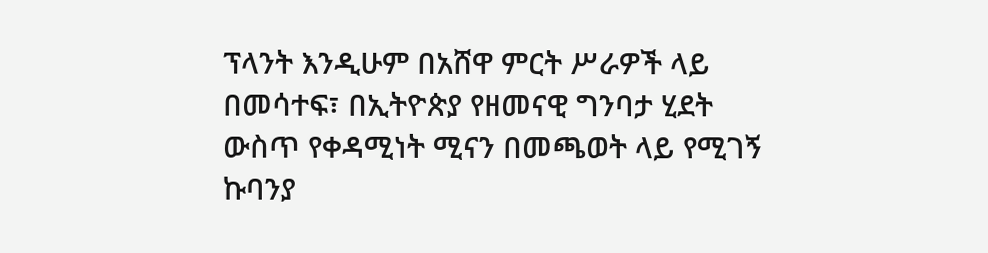ፕላንት እንዲሁም በአሸዋ ምርት ሥራዎች ላይ በመሳተፍ፣ በኢትዮጵያ የዘመናዊ ግንባታ ሂደት ውስጥ የቀዳሚነት ሚናን በመጫወት ላይ የሚገኝ ኩባንያ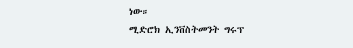ነው።
ሚድሮክ ኢንቨስትመንት ግሩፕ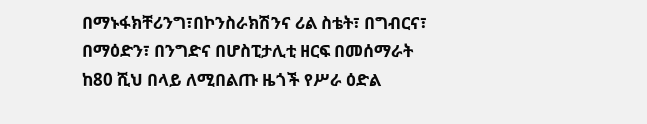በማኑፋክቸሪንግ፣በኮንስራክሽንና ሪል ስቴት፣ በግብርና፣ በማዕድን፣ በንግድና በሆስፒታሊቲ ዘርፍ በመሰማራት ከ80 ሺህ በላይ ለሚበልጡ ዜጎች የሥራ ዕድል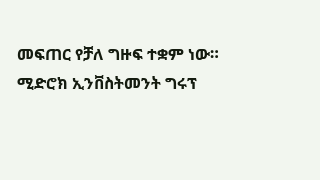መፍጠር የቻለ ግዙፍ ተቋም ነው።
ሚድሮክ ኢንቨስትመንት ግሩፕ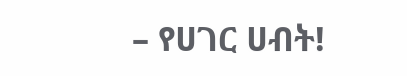– የሀገር ሀብት!